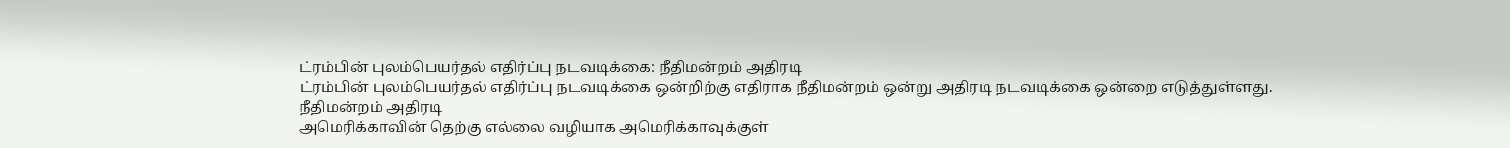ட்ரம்பின் புலம்பெயர்தல் எதிர்ப்பு நடவடிக்கை: நீதிமன்றம் அதிரடி
ட்ரம்பின் புலம்பெயர்தல் எதிர்ப்பு நடவடிக்கை ஒன்றிற்கு எதிராக நீதிமன்றம் ஒன்று அதிரடி நடவடிக்கை ஒன்றை எடுத்துள்ளது.
நீதிமன்றம் அதிரடி
அமெரிக்காவின் தெற்கு எல்லை வழியாக அமெரிக்காவுக்குள்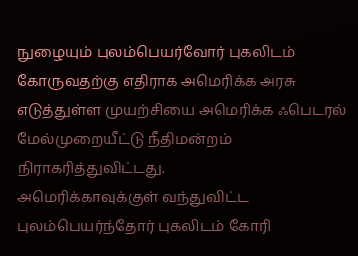நுழையும் புலம்பெயர்வோர் புகலிடம் கோருவதற்கு எதிராக அமெரிக்க அரசு எடுத்துள்ள முயற்சியை அமெரிக்க ஃபெடரல் மேல்முறையீட்டு நீதிமன்றம் நிராகரித்துவிட்டது.
அமெரிக்காவுக்குள் வந்துவிட்ட புலம்பெயர்ந்தோர் புகலிடம் கோரி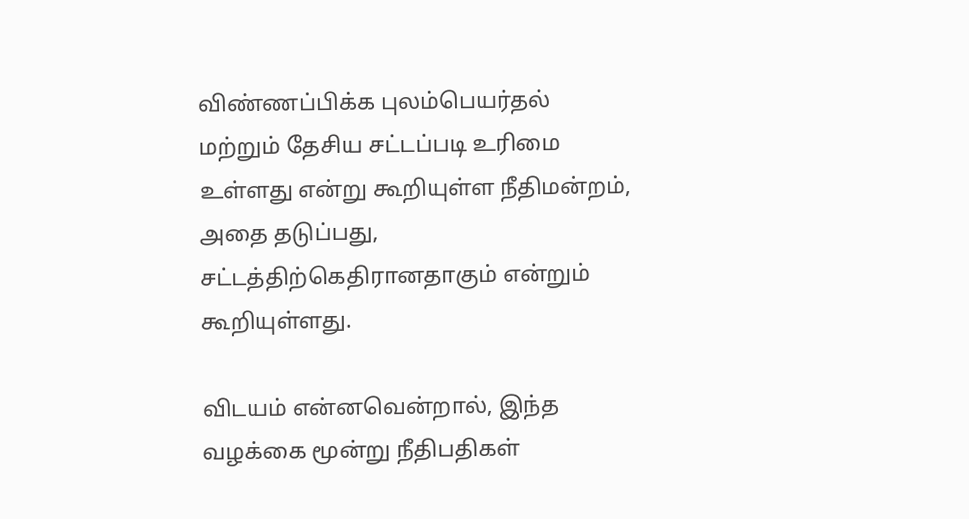விண்ணப்பிக்க புலம்பெயர்தல் மற்றும் தேசிய சட்டப்படி உரிமை உள்ளது என்று கூறியுள்ள நீதிமன்றம், அதை தடுப்பது, சட்டத்திற்கெதிரானதாகும் என்றும் கூறியுள்ளது.

விடயம் என்னவென்றால், இந்த வழக்கை மூன்று நீதிபதிகள்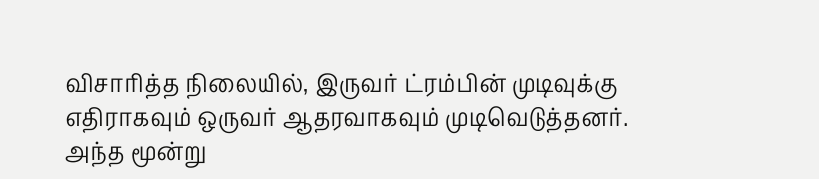விசாரித்த நிலையில், இருவர் ட்ரம்பின் முடிவுக்கு எதிராகவும் ஒருவர் ஆதரவாகவும் முடிவெடுத்தனர்.
அந்த மூன்று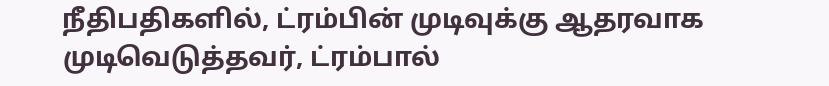நீதிபதிகளில், ட்ரம்பின் முடிவுக்கு ஆதரவாக முடிவெடுத்தவர், ட்ரம்பால்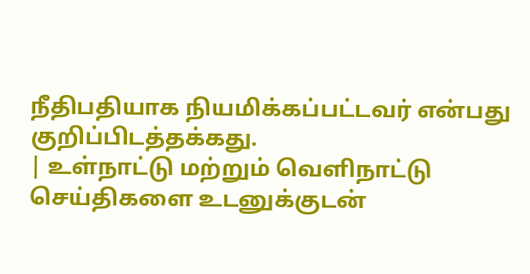நீதிபதியாக நியமிக்கப்பட்டவர் என்பது குறிப்பிடத்தக்கது.
| உள்நாட்டு மற்றும் வெளிநாட்டு செய்திகளை உடனுக்குடன்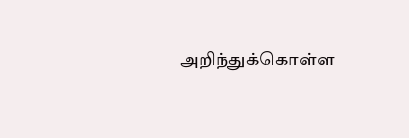அறிந்துக்கொள்ள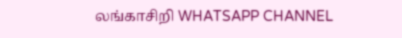லங்காசிறி WHATSAPP CHANNEL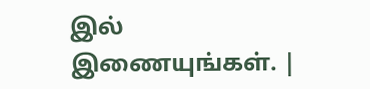இல் இணையுங்கள். |